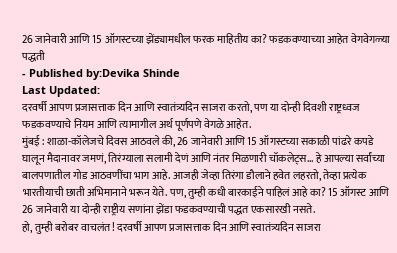26 जानेवारी आणि 15 ऑगस्टच्या झेंड्यामधील फरक माहितीय का? फडकवण्याच्या आहेत वेगवेगळ्या पद्धती
- Published by:Devika Shinde
Last Updated:
दरवर्षी आपण प्रजासत्ताक दिन आणि स्वातंत्र्यदिन साजरा करतो, पण या दोन्ही दिवशी राष्ट्रध्वज फडकवण्याचे नियम आणि त्यामागील अर्थ पूर्णपणे वेगळे आहेत.
मुंबई : शाळा-कॉलेजचे दिवस आठवले की, 26 जानेवारी आणि 15 ऑगस्टच्या सकाळी पांढरे कपडे घालून मैदानावर जमणं, तिरंग्याला सलामी देणं आणि नंतर मिळणारी चॉकलेट्स... हे आपल्या सर्वांच्या बालपणातील गोड आठवणींचा भाग आहे. आजही जेव्हा तिरंगा डौलाने हवेत लहरतो, तेव्हा प्रत्येक भारतीयाची छाती अभिमानाने भरून येते. पण, तुम्ही कधी बारकाईने पाहिलं आहे का? 15 ऑगस्ट आणि 26 जानेवारी या दोन्ही राष्ट्रीय सणांना झेंडा फडकवण्याची पद्धत एकसारखी नसते.
हो, तुम्ही बरोबर वाचलंत! दरवर्षी आपण प्रजासत्ताक दिन आणि स्वातंत्र्यदिन साजरा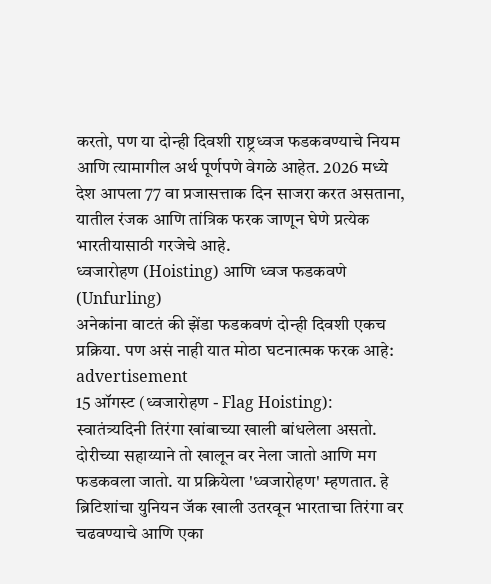करतो, पण या दोन्ही दिवशी राष्ट्रध्वज फडकवण्याचे नियम आणि त्यामागील अर्थ पूर्णपणे वेगळे आहेत. 2026 मध्ये देश आपला 77 वा प्रजासत्ताक दिन साजरा करत असताना, यातील रंजक आणि तांत्रिक फरक जाणून घेणे प्रत्येक भारतीयासाठी गरजेचे आहे.
ध्वजारोहण (Hoisting) आणि ध्वज फडकवणे (Unfurling)
अनेकांना वाटतं की झेंडा फडकवणं दोन्ही दिवशी एकच प्रक्रिया. पण असं नाही यात मोठा घटनात्मक फरक आहे:
advertisement
15 ऑगस्ट (ध्वजारोहण - Flag Hoisting):
स्वातंत्र्यदिनी तिरंगा खांबाच्या खाली बांधलेला असतो. दोरीच्या सहाय्याने तो खालून वर नेला जातो आणि मग फडकवला जातो. या प्रक्रियेला 'ध्वजारोहण' म्हणतात. हे ब्रिटिशांचा युनियन जॅक खाली उतरवून भारताचा तिरंगा वर चढवण्याचे आणि एका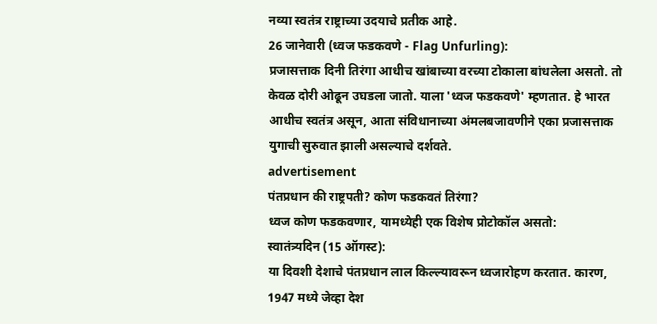नव्या स्वतंत्र राष्ट्राच्या उदयाचे प्रतीक आहे.
26 जानेवारी (ध्वज फडकवणे - Flag Unfurling):
प्रजासत्ताक दिनी तिरंगा आधीच खांबाच्या वरच्या टोकाला बांधलेला असतो. तो केवळ दोरी ओढून उघडला जातो. याला 'ध्वज फडकवणे' म्हणतात. हे भारत आधीच स्वतंत्र असून, आता संविधानाच्या अंमलबजावणीने एका प्रजासत्ताक युगाची सुरुवात झाली असल्याचे दर्शवते.
advertisement
पंतप्रधान की राष्ट्रपती? कोण फडकवतं तिरंगा?
ध्वज कोण फडकवणार, यामध्येही एक विशेष प्रोटोकॉल असतो:
स्वातंत्र्यदिन (15 ऑगस्ट):
या दिवशी देशाचे पंतप्रधान लाल किल्ल्यावरून ध्वजारोहण करतात. कारण, 1947 मध्ये जेव्हा देश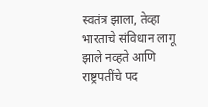स्वतंत्र झाला, तेव्हा भारताचे संविधान लागू झाले नव्हते आणि राष्ट्रपतींचे पद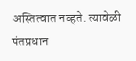अस्तित्वात नव्हते. त्यावेळी पंतप्रधान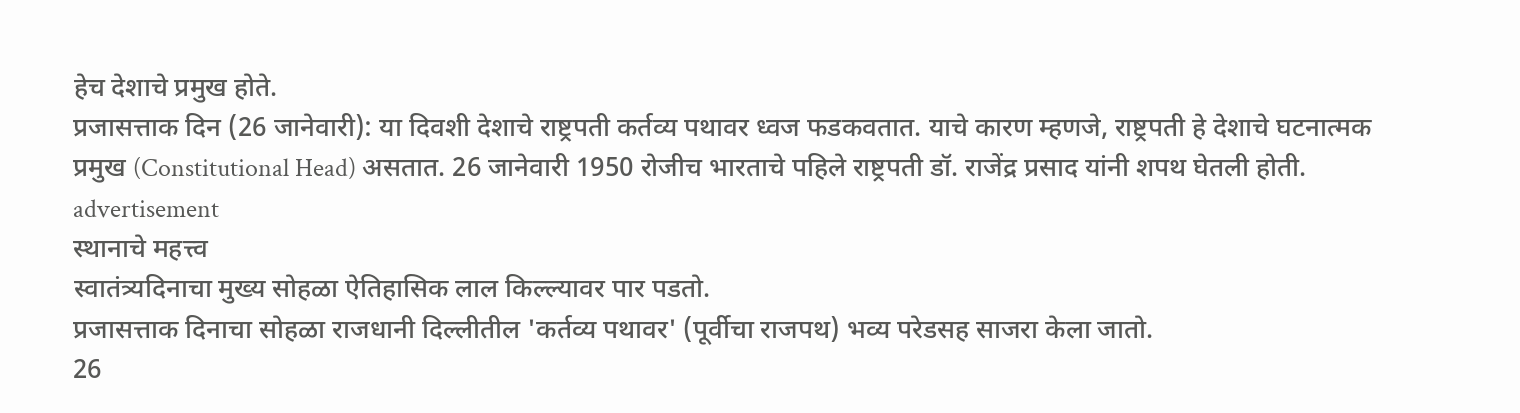हेच देशाचे प्रमुख होते.
प्रजासत्ताक दिन (26 जानेवारी): या दिवशी देशाचे राष्ट्रपती कर्तव्य पथावर ध्वज फडकवतात. याचे कारण म्हणजे, राष्ट्रपती हे देशाचे घटनात्मक प्रमुख (Constitutional Head) असतात. 26 जानेवारी 1950 रोजीच भारताचे पहिले राष्ट्रपती डॉ. राजेंद्र प्रसाद यांनी शपथ घेतली होती.
advertisement
स्थानाचे महत्त्व
स्वातंत्र्यदिनाचा मुख्य सोहळा ऐतिहासिक लाल किल्ल्यावर पार पडतो.
प्रजासत्ताक दिनाचा सोहळा राजधानी दिल्लीतील 'कर्तव्य पथावर' (पूर्वीचा राजपथ) भव्य परेडसह साजरा केला जातो.
26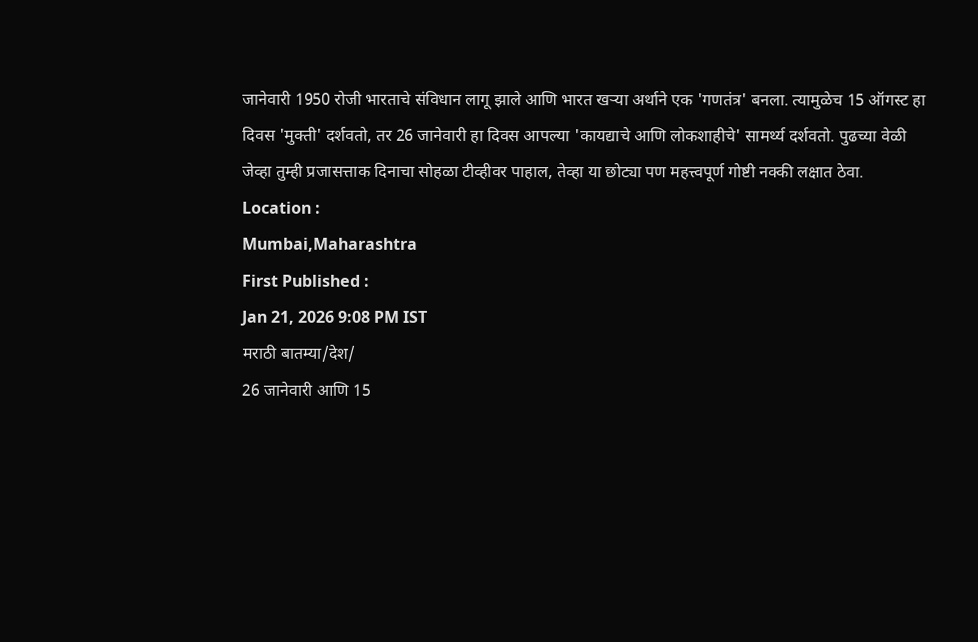जानेवारी 1950 रोजी भारताचे संविधान लागू झाले आणि भारत खऱ्या अर्थाने एक 'गणतंत्र' बनला. त्यामुळेच 15 ऑगस्ट हा दिवस 'मुक्ती' दर्शवतो, तर 26 जानेवारी हा दिवस आपल्या 'कायद्याचे आणि लोकशाहीचे' सामर्थ्य दर्शवतो. पुढच्या वेळी जेव्हा तुम्ही प्रजासत्ताक दिनाचा सोहळा टीव्हीवर पाहाल, तेव्हा या छोट्या पण महत्त्वपूर्ण गोष्टी नक्की लक्षात ठेवा.
Location :
Mumbai,Maharashtra
First Published :
Jan 21, 2026 9:08 PM IST
मराठी बातम्या/देश/
26 जानेवारी आणि 15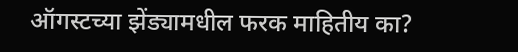ऑगस्टच्या झेंड्यामधील फरक माहितीय का?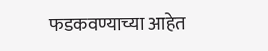फडकवण्याच्या आहेत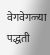वेगवेगळ्या पद्धती